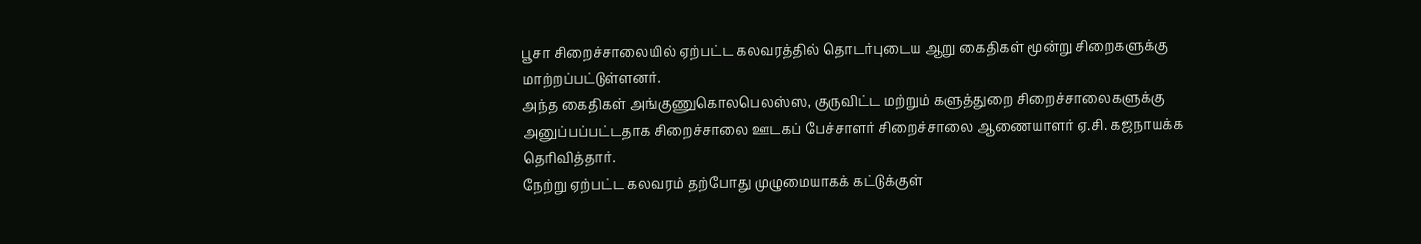பூசா சிறைச்சாலையில் ஏற்பட்ட கலவரத்தில் தொடர்புடைய ஆறு கைதிகள் மூன்று சிறைகளுக்கு மாற்றப்பட்டுள்ளனர்.
அந்த கைதிகள் அங்குணுகொலபெலஸ்ஸ, குருவிட்ட மற்றும் களுத்துறை சிறைச்சாலைகளுக்கு அனுப்பப்பட்டதாக சிறைச்சாலை ஊடகப் பேச்சாளர் சிறைச்சாலை ஆணையாளர் ஏ.சி. கஜநாயக்க தெரிவித்தார்.
நேற்று ஏற்பட்ட கலவரம் தற்போது முழுமையாகக் கட்டுக்குள்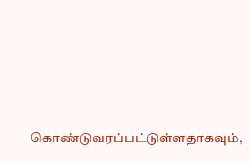கொண்டுவரப்பட்டுள்ளதாகவும்,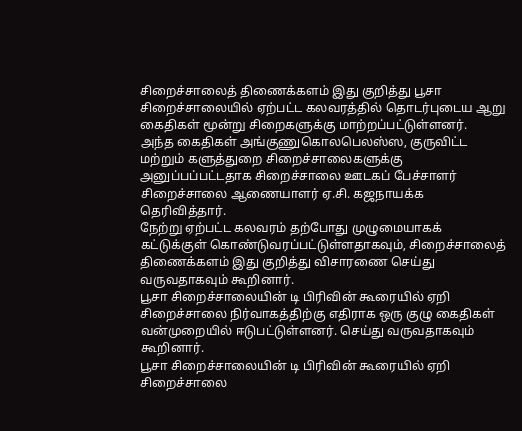சிறைச்சாலைத் திணைக்களம் இது குறித்து பூசா சிறைச்சாலையில் ஏற்பட்ட கலவரத்தில் தொடர்புடைய ஆறு கைதிகள் மூன்று சிறைகளுக்கு மாற்றப்பட்டுள்ளனர்.
அந்த கைதிகள் அங்குணுகொலபெலஸ்ஸ, குருவிட்ட மற்றும் களுத்துறை சிறைச்சாலைகளுக்கு அனுப்பப்பட்டதாக சிறைச்சாலை ஊடகப் பேச்சாளர் சிறைச்சாலை ஆணையாளர் ஏ.சி. கஜநாயக்க தெரிவித்தார்.
நேற்று ஏற்பட்ட கலவரம் தற்போது முழுமையாகக் கட்டுக்குள் கொண்டுவரப்பட்டுள்ளதாகவும், சிறைச்சாலைத் திணைக்களம் இது குறித்து விசாரணை செய்து வருவதாகவும் கூறினார்.
பூசா சிறைச்சாலையின் டி பிரிவின் கூரையில் ஏறி சிறைச்சாலை நிர்வாகத்திற்கு எதிராக ஒரு குழு கைதிகள் வன்முறையில் ஈடுபட்டுள்ளனர். செய்து வருவதாகவும் கூறினார்.
பூசா சிறைச்சாலையின் டி பிரிவின் கூரையில் ஏறி சிறைச்சாலை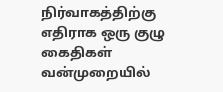நிர்வாகத்திற்கு எதிராக ஒரு குழு கைதிகள் வன்முறையில்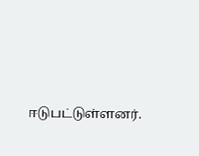ஈடுபட்டுள்ளனர்.